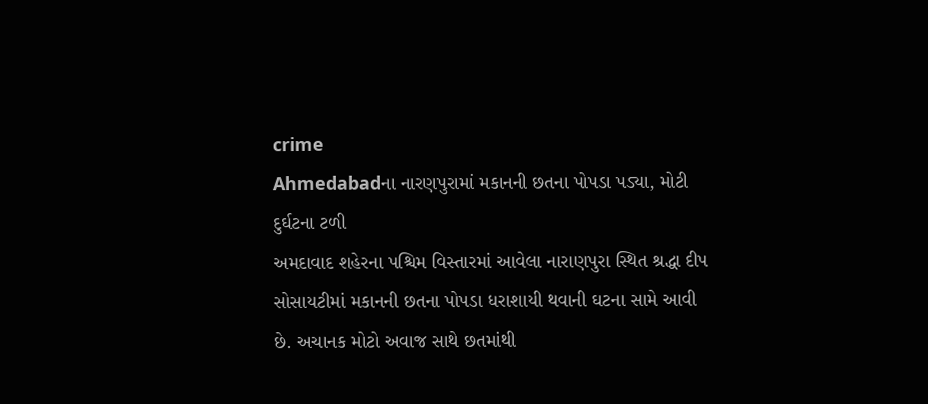crime
Ahmedabadના નારણપુરામાં મકાનની છતના પોપડા પડ્યા, મોટી દુર્ઘટના ટળી
અમદાવાદ શહેરના પશ્ચિમ વિસ્તારમાં આવેલા નારાણપુરા સ્થિત શ્રદ્ધા દીપ સોસાયટીમાં મકાનની છતના પોપડા ધરાશાયી થવાની ઘટના સામે આવી છે. અચાનક મોટો અવાજ સાથે છતમાંથી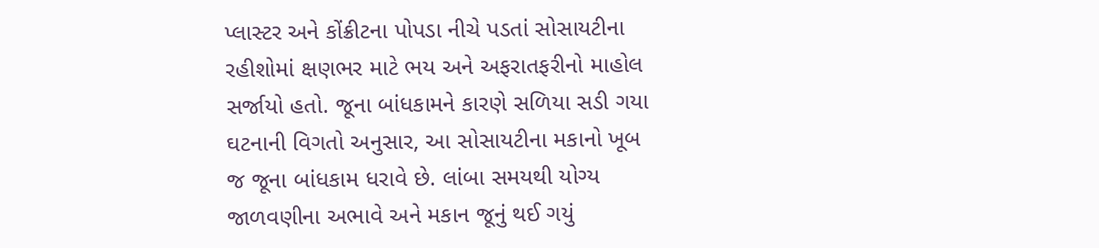પ્લાસ્ટર અને કોંક્રીટના પોપડા નીચે પડતાં સોસાયટીના રહીશોમાં ક્ષણભર માટે ભય અને અફરાતફરીનો માહોલ સર્જાયો હતો. જૂના બાંધકામને કારણે સળિયા સડી ગયા ઘટનાની વિગતો અનુસાર, આ સોસાયટીના મકાનો ખૂબ જ જૂના બાંધકામ ધરાવે છે. લાંબા સમયથી યોગ્ય જાળવણીના અભાવે અને મકાન જૂનું થઈ ગયું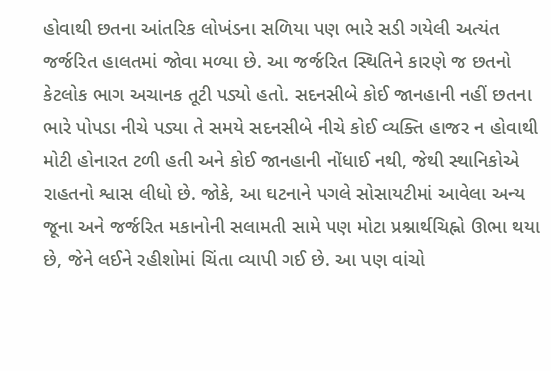હોવાથી છતના આંતરિક લોખંડના સળિયા પણ ભારે સડી ગયેલી અત્યંત જર્જરિત હાલતમાં જોવા મળ્યા છે. આ જર્જરિત સ્થિતિને કારણે જ છતનો કેટલોક ભાગ અચાનક તૂટી પડ્યો હતો. સદનસીબે કોઈ જાનહાની નહીં છતના ભારે પોપડા નીચે પડ્યા તે સમયે સદનસીબે નીચે કોઈ વ્યક્તિ હાજર ન હોવાથી મોટી હોનારત ટળી હતી અને કોઈ જાનહાની નોંધાઈ નથી, જેથી સ્થાનિકોએ રાહતનો શ્વાસ લીધો છે. જોકે, આ ઘટનાને પગલે સોસાયટીમાં આવેલા અન્ય જૂના અને જર્જરિત મકાનોની સલામતી સામે પણ મોટા પ્રશ્નાર્થચિહ્નો ઊભા થયા છે, જેને લઈને રહીશોમાં ચિંતા વ્યાપી ગઈ છે. આ પણ વાંચો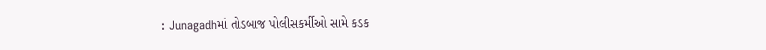: Junagadhમાં તોડબાજ પોલીસકર્મીઓ સામે કડક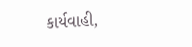કાર્યવાહી,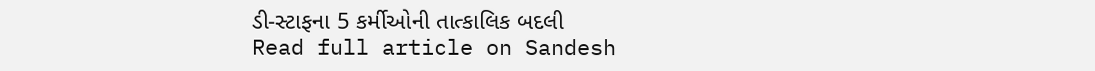ડી-સ્ટાફના 5 કર્મીઓની તાત્કાલિક બદલી
Read full article on Sandesh